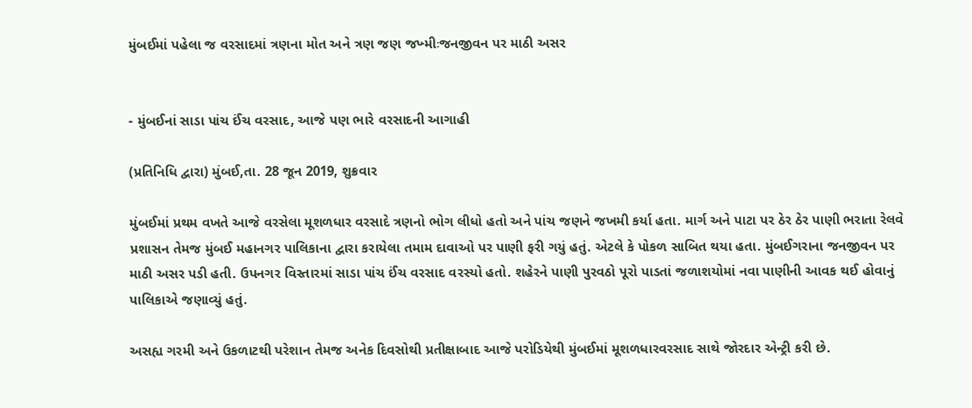મુંબઈમાં પહેલા જ વરસાદમાં ત્રણના મોત અને ત્રણ જણ જખ્મીઃજનજીવન પર માઠી અસર


- મુંબઈનાં સાડા પાંચ ઈંચ વરસાદ, આજે પણ ભારે વરસાદની આગાહી

(પ્રતિનિધિ દ્વારા) મુંબઈ,તા. 28 જૂન 2019, શુક્રવાર

મુંબઈમાં પ્રથમ વખતે આજે વરસેલા મૂશળધાર વરસાદે ત્રણનો ભોગ લીધો હતો અને પાંચ જણને જખમી કર્યા હતા. માર્ગ અને પાટા પર ઠેર ઠેર પાણી ભરાતા રેલવે પ્રશાસન તેમજ મુંબઈ મહાનગર પાલિકાના દ્વારા કરાયેલા તમામ દાવાઓ પર પાણી ફરી ગયું હતું. એટલે કે પોકળ સાબિત થયા હતા. મુંબઈગરાના જનજીવન પર માઠી અસર પડી હતી. ઉપનગર વિસ્તારમાં સાડા પાંચ ઈંચ વરસાદ વરસ્યો હતો. શહેરને પાણી પુરવઠો પૂરો પાડતાં જળાશયોમાં નવા પાણીની આવક થઈ હોવાનું પાલિકાએ જણાવ્યું હતું.

અસહ્ય ગરમી અને ઉકળાટથી પરેશાન તેમજ અનેક દિવસોથી પ્રતીક્ષાબાદ આજે પરોડિયેથી મુંબઈમાં મૂશળધારવરસાદ સાથે જોરદાર એન્ટ્રી કરી છે.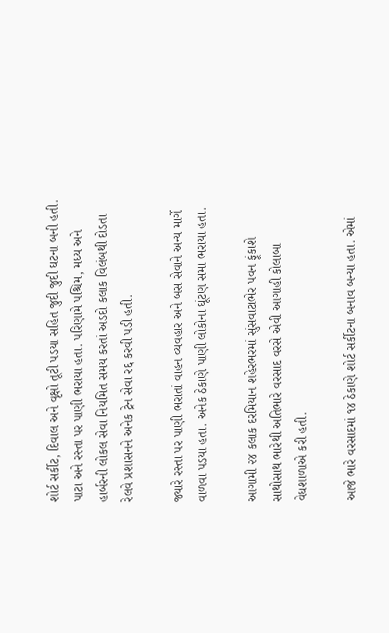શોર્ટ સર્કીટ, દિવાલ અને વૃક્ષો તૂટી પડયા સહિત જુદી જુદી ઘટના બની હતી. પાટા અને રસ્તા પર પાણી ભરાયા હતા. પરિણામે પશ્ચિમ, મધ્ય અને હાર્બરની લોકલ સેવા નિયમિત સમય કરતાં અડદો કલાક વિલંબથી દોડતા રેલવે પ્રશાસનને અનેક ટ્રેન સેવા રદ્દ કરવી પડી હતી.

જ્યારે રસ્તા પર પાણી ભરાતાં વાહન વ્યવહાર અને બસ સેવાને અન્ય માર્ગે વાળવા પડયા હતા. અનેક ઠેકાણે પાણી લોકોના ઘૂંટણ સમા ભરાયા હતા.

આગામી ૨૪ કલાક દરમિયાન શહેરભરમાં સુંસવાટાભેર પવન ફૂંકાશે સાથોસાથ ભારેથી અતિભારે વરસાદ વરસે એવી આગાહી કોલાબા વેધશાળાએ કરી હતી.

આજે ભારે વરસાદમાં ૧૪ ઠેકાણે શોર્ટ સર્કીટના બનાવ બન્યા હતા. એમાં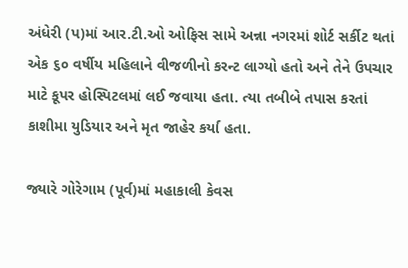અંધેરી (પ)માં આર.ટી.ઓ ઓફિસ સામે અન્ના નગરમાં શોર્ટ સર્કીટ થતાં એક ૬૦ વર્ષીય મહિલાને વીજળીનો કરન્ટ લાગ્યો હતો અને તેને ઉપચાર માટે કૂપર હોસ્પિટલમાં લઈ જવાયા હતા. ત્યા તબીબે તપાસ કરતાં કાશીમા યુડિયાર અને મૃત જાહેર કર્યા હતા.

જ્યારે ગોરેગામ (પૂર્વ)માં મહાકાલી કેવસ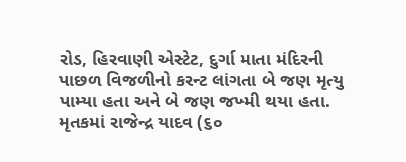રોડ, હિરવાણી એસ્ટેટ, દુર્ગા માતા મંદિરની પાછળ વિજળીનો કરન્ટ લાંગતા બે જણ મૃત્યુ પામ્યા હતા અને બે જણ જખ્મી થયા હતા. મૃતકમાં રાજેન્દ્ર યાદવ (૬૦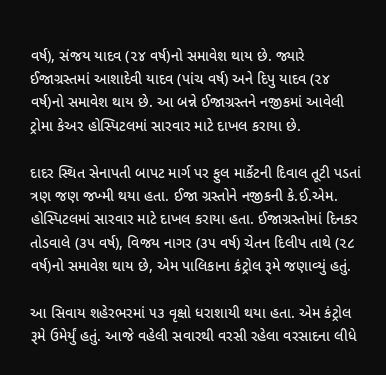વર્ષ), સંજય યાદવ (૨૪ વર્ષ)નો સમાવેશ થાય છે. જ્યારે ઈજાગ્રસ્તમાં આશાદેવી યાદવ (પાંચ વર્ષ) અને દિપુ યાદવ (૨૪ વર્ષ)નો સમાવેશ થાય છે. આ બન્ને ઈજાગ્રસ્તને નજીકમાં આવેલી ટ્રોમા કેઅર હોસ્પિટલમાં સારવાર માટે દાખલ કરાયા છે.

દાદર સ્થિત સેનાપતી બાપટ માર્ગ પર ફુલ માર્કેટની દિવાલ તૂટી પડતાં ત્રણ જણ જખ્મી થયા હતા. ઈજા ગ્રસ્તોને નજીકની કે.ઈ.એમ. હોસ્પિટલમાં સારવાર માટે દાખલ કરાયા હતા. ઈજાગ્રસ્તોમાં દિનકર તોડવાલે (૩૫ વર્ષ), વિજય નાગર (૩૫ વર્ષ) ચેતન દિલીપ તાથે (૨૮ વર્ષ)નો સમાવેશ થાય છે, એમ પાલિકાના કંટ્રોલ રૂમે જણાવ્યું હતું.

આ સિવાય શહેરભરમાં ૫૩ વૃક્ષો ધરાશાયી થયા હતા. એમ કંટ્રોલ રૂમે ઉમેર્યું હતું. આજે વહેલી સવારથી વરસી રહેલા વરસાદના લીધે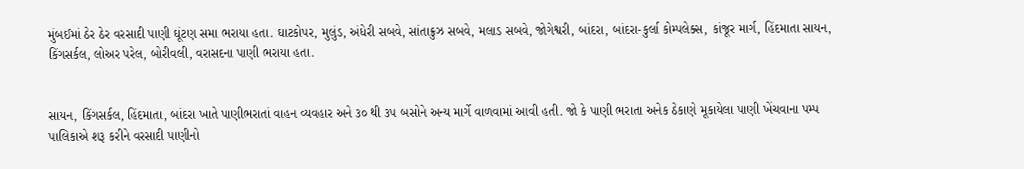મુંબઈમાં ઠેર ઠેર વરસાદી પાણી ઘૂંટણ સમા ભરાયા હતા. ઘાટકોપર, મુલુંડ, અંધેરી સબવે, સાંતાક્રુઝ સબવે, મલાડ સબવે, જોગેશ્વરી, બાંદરા, બાંદરા-કુર્લા કોમ્પલેક્સ, કાંજૂર માર્ગ, હિંદમાતા સાયન, કિંગસર્કલ, લોઅર પરેલ, બોરીવલી, વરાસદના પાણી ભરાયા હતા.


સાયન, કિંગસર્કલ, હિંદમાતા, બાંદરા ખાતે પાણીભરાતાં વાહન વ્યવહાર અને ૩૦ થી ૩૫ બસોને અન્ય માર્ગે વાળવામાં આવી હતી. જો કે પાણી ભરાતા અનેક ઠેકાણે મૂકાયેલા પાણી ખેંચવાના પમ્પ પાલિકાએ શરૂ કરીને વરસાદી પાણીનો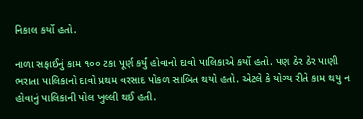નિકાલ કર્યો હતો.

નાળા સફાઈનું કામ ૧૦૦ ટકા પૂર્ણ કર્યું હોવાનો દાવો પાલિકાએ કર્યો હતો. પણ ઠેર ઠેર પાણી ભરાતા પાલિકાનો દાવો પ્રથમ વરસાદ પોકળ સાબિત થયો હતો. એટલે કે યોગ્ય રીતે કામ થયુ ન હોવાનું પાલિકાની પોલ ખુલ્લી થઈ હતી.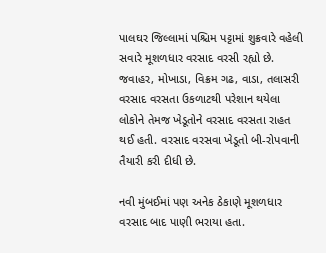પાલઘર જિલ્લામાં પશ્ચિમ પટ્ટામાં શુક્રવારે વહેલી સવારે મૂશળધાર વરસાદ વરસી રહ્યો છે. જવાહર, મોખાડા, વિક્રમ ગઢ, વાડા, તલાસરી વરસાદ વરસતા ઉકળાટથી પરેશાન થયેલા લોકોને તેમજ ખેડૂતોને વરસાદ વરસતા રાહત થઈ હતી. વરસાદ વરસવા ખેડૂતો બી-રોપવાની તૈયારી કરી દીધી છે.

નવી મુંબઈમાં પણ અનેક ઠેકાણે મૂશળધાર વરસાદ બાદ પાણી ભરાયા હતા.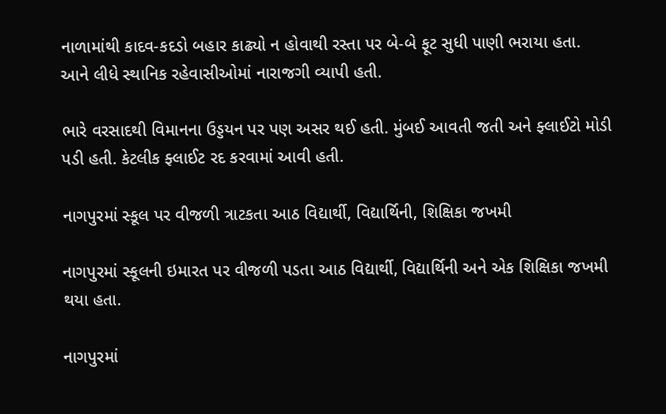નાળામાંથી કાદવ-કદડો બહાર કાઢ્યો ન હોવાથી રસ્તા પર બે-બે ફૂટ સુધી પાણી ભરાયા હતા. આને લીધે સ્થાનિક રહેવાસીઓમાં નારાજગી વ્યાપી હતી.

ભારે વરસાદથી વિમાનના ઉડ્ડયન પર પણ અસર થઈ હતી. મુંબઈ આવતી જતી અને ફ્લાઈટો મોડી પડી હતી. કેટલીક ફ્લાઈટ રદ કરવામાં આવી હતી.

નાગપુરમાં સ્કૂલ પર વીજળી ત્રાટકતા આઠ વિદ્યાર્થી, વિદ્યાર્થિની, શિક્ષિકા જખમી

નાગપુરમાં સ્કૂલની ઇમારત પર વીજળી પડતા આઠ વિદ્યાર્થી, વિદ્યાર્થિની અને એક શિક્ષિકા જખમી થયા હતા.

નાગપુરમાં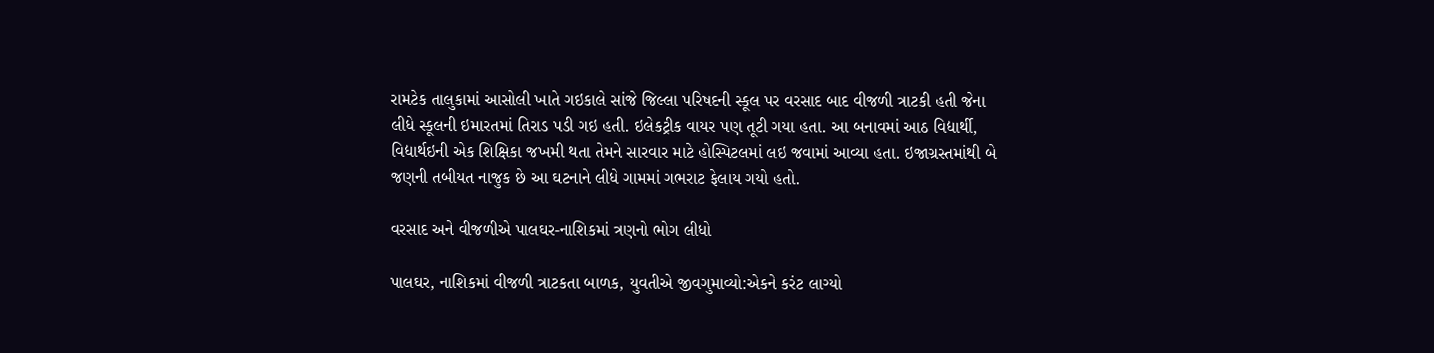રામટેક તાલુકામાં આસોલી ખાતે ગઇકાલે સાંજે જિલ્લા પરિષદની સ્કૂલ પર વરસાદ બાદ વીજળી ત્રાટકી હતી જેના લીધે સ્કૂલની ઇમારતમાં તિરાડ પડી ગઇ હતી. ઇલેકટ્રીક વાયર પણ તૂટી ગયા હતા. આ બનાવમાં આઠ વિદ્યાર્થી, વિદ્યાર્થઇની એક શિક્ષિકા જખમી થતા તેમને સારવાર માટે હોસ્પિટલમાં લઇ જવામાં આવ્યા હતા. ઇજાગ્રસ્તમાંથી બે જણની તબીયત નાજુક છે આ ઘટનાને લીધે ગામમાં ગભરાટ ફેલાય ગયો હતો.

વરસાદ અને વીજળીએ પાલઘર-નાશિકમાં ત્રણનો ભોગ લીધો

પાલઘર, નાશિકમાં વીજળી ત્રાટકતા બાળક, યુવતીએ જીવગુમાવ્યો:એકને કરંટ લાગ્યો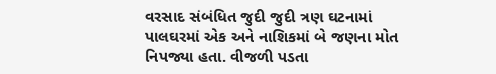વરસાદ સંબંધિત જુદી જુદી ત્રણ ઘટનામાં પાલઘરમાં એક અને નાશિકમાં બે જણના મોત નિપજ્યા હતા. વીજળી પડતા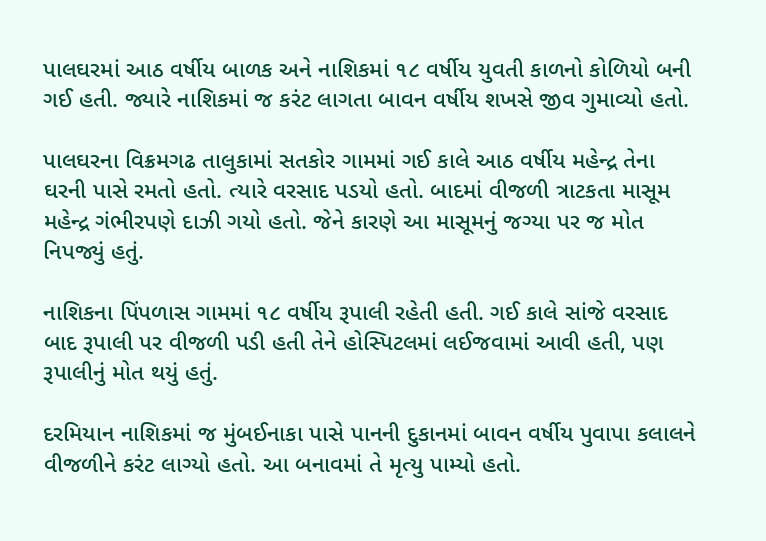પાલઘરમાં આઠ વર્ષીય બાળક અને નાશિકમાં ૧૮ વર્ષીય યુવતી કાળનો કોળિયો બની ગઈ હતી. જ્યારે નાશિકમાં જ કરંટ લાગતા બાવન વર્ષીય શખસે જીવ ગુમાવ્યો હતો.

પાલઘરના વિક્રમગઢ તાલુકામાં સતકોર ગામમાં ગઈ કાલે આઠ વર્ષીય મહેન્દ્ર તેના ઘરની પાસે રમતો હતો. ત્યારે વરસાદ પડયો હતો. બાદમાં વીજળી ત્રાટકતા માસૂમ મહેન્દ્ર ગંભીરપણે દાઝી ગયો હતો. જેને કારણે આ માસૂમનું જગ્યા પર જ મોત નિપજ્યું હતું.

નાશિકના પિંપળાસ ગામમાં ૧૮ વર્ષીય રૂપાલી રહેતી હતી. ગઈ કાલે સાંજે વરસાદ બાદ રૂપાલી પર વીજળી પડી હતી તેને હોસ્પિટલમાં લઈજવામાં આવી હતી, પણ રૂપાલીનું મોત થયું હતું.

દરમિયાન નાશિકમાં જ મુંબઈનાકા પાસે પાનની દુકાનમાં બાવન વર્ષીય પુવાપા કલાલને વીજળીને કરંટ લાગ્યો હતો. આ બનાવમાં તે મૃત્યુ પામ્યો હતો.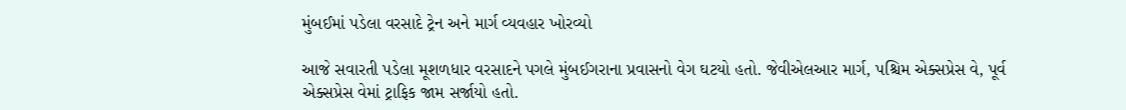મુંબઈમાં પડેલા વરસાદે ટ્રેન અને માર્ગ વ્યવહાર ખોરવ્યો

આજે સવારતી પડેલા મૂશળધાર વરસાદને પગલે મુંબઈગરાના પ્રવાસનો વેગ ઘટયો હતો. જેવીએલઆર માર્ગ, પશ્ચિમ એક્સપ્રેસ વે, પૂર્વ એક્સપ્રેસ વેમાં ટ્રાફિક જામ સર્જાયો હતો.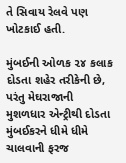તે સિવાય રેલવે પણ ખોટકાઈ હતી.

મુંબઈની ઓળક ૨૪ કલાક દોડતા શહેર તરીકેની છે, પરંતુ મેઘરાજાની મુશળધાર એન્ટ્રીથી દોડતા મુંબઈકરને ધીમે ધીમે ચાલવાની ફરજ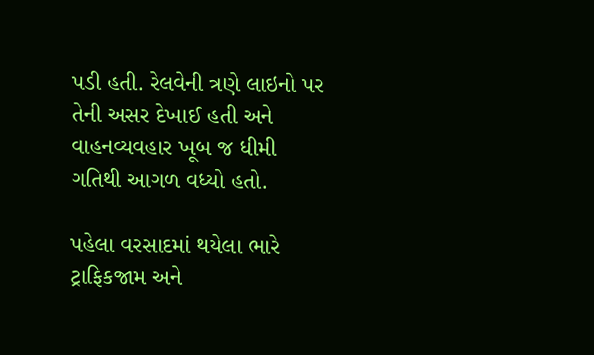પડી હતી. રેલવેની ત્રણે લાઇનો પર તેની અસર દેખાઈ હતી અને વાહનવ્યવહાર ખૂબ જ ધીમી ગતિથી આગળ વધ્યો હતો.

પહેલા વરસાદમાં થયેલા ભારે ટ્રાફિકજામ અને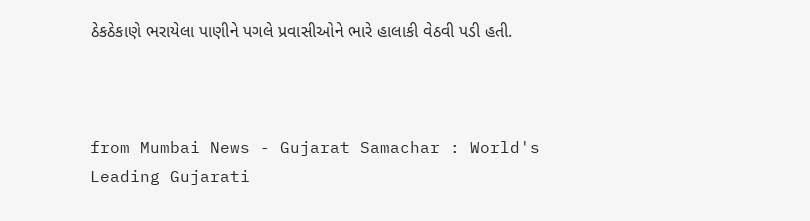ઠેકઠેકાણે ભરાયેલા પાણીને પગલે પ્રવાસીઓને ભારે હાલાકી વેઠવી પડી હતી.



from Mumbai News - Gujarat Samachar : World's Leading Gujarati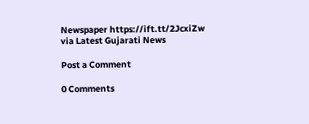Newspaper https://ift.tt/2JcxiZw
via Latest Gujarati News

Post a Comment

0 Comments